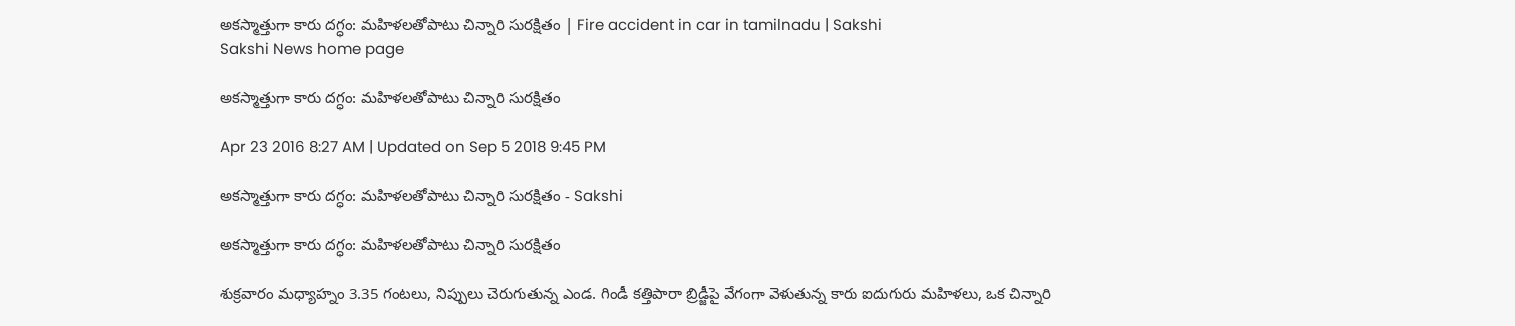అకస్మాత్తుగా కారు దగ్ధం: మహిళలతోపాటు చిన్నారి సురక్షితం | Fire accident in car in tamilnadu | Sakshi
Sakshi News home page

అకస్మాత్తుగా కారు దగ్ధం: మహిళలతోపాటు చిన్నారి సురక్షితం

Apr 23 2016 8:27 AM | Updated on Sep 5 2018 9:45 PM

అకస్మాత్తుగా కారు దగ్ధం: మహిళలతోపాటు చిన్నారి సురక్షితం - Sakshi

అకస్మాత్తుగా కారు దగ్ధం: మహిళలతోపాటు చిన్నారి సురక్షితం

శుక్రవారం మధ్యాహ్నం 3.35 గంటలు, నిప్పులు చెరుగుతున్న ఎండ. గిండీ కత్తిపారా బ్రిడ్జీపై వేగంగా వెళుతున్న కారు ఐదుగురు మహిళలు, ఒక చిన్నారి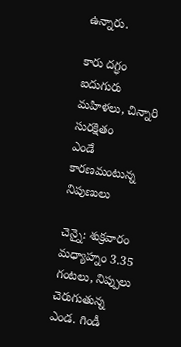ఉన్నారు.

కారు దగ్ధం
ఐదుగురు మహిళలు, చిన్నారి సురక్షితం
ఎండే కారణమంటున్న నిపుణులు

చెన్నై: శుక్రవారం మధ్యాహ్నం 3.35 గంటలు, నిప్పులు చెరుగుతున్న ఎండ. గిండీ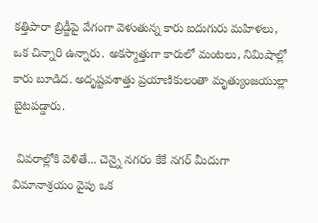కత్తిపారా బ్రిడ్జీపై వేగంగా వెళుతున్న కారు ఐదుగురు మహిళలు, ఒక చిన్నారి ఉన్నారు. అకస్మాత్తుగా కారులో మంటలు, నిమిషాల్లో కారు బూడిద. అదృష్టవశాత్తు ప్రయాణికులంతా మృత్యుంజయుల్లా బైటపడ్డారు.

 వివరాల్లోకి వెళితే... చెన్నై నగరం కేకే నగర్ మీదుగా విమానాశ్రయం వైపు ఒక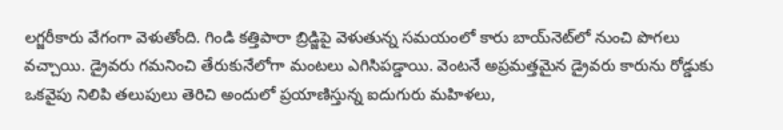లగ్జరీకారు వేగంగా వెళుతోంది. గిండి కత్తిపారా బ్రిడ్జిపై వెళుతున్న సమయంలో కారు బాయ్‌నెట్‌లో నుంచి పొగలు వచ్చాయి. డ్రైవరు గమనించి తేరుకునేలోగా మంటలు ఎగిసిపడ్డాయి. వెంటనే అప్రమత్తమైన డ్రైవరు కారును రోడ్డుకు ఒకవైపు నిలిపి తలుపులు తెరిచి అందులో ప్రయాణిస్తున్న ఐదుగురు మహిళలు,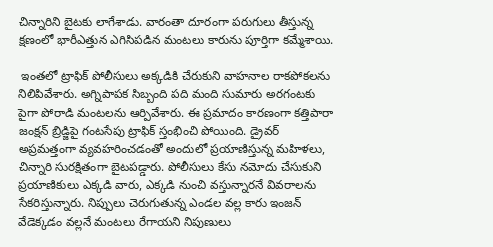చిన్నారిని బైటకు లాగేశాడు. వారంతా దూరంగా పరుగులు తీస్తున్న క్షణంలో భారీఎత్తున ఎగిసిపడిన మంటలు కారును పూర్తిగా కమ్మేశాయి.

 ఇంతలో ట్రాఫిక్ పోలీసులు అక్కడికి చేరుకుని వాహనాల రాకపోకలను నిలిపివేశారు. అగ్నిపాపక సిబ్బంది పది మంది సుమారు అరగంటకు పైగా పోరాడి మంటలను ఆర్పివేశారు. ఈ ప్రమాదం కారణంగా కత్తిపారా జంక్షన్ బ్రిడ్జిపై గంటసేపు ట్రాఫిక్ స్తంభించి పోయింది. డ్రైవర్ అప్రమత్తంగా వ్యవహరించడంతో అందులో ప్రయాణిస్తున్న మహిళలు, చిన్నారి సురక్షితంగా బైటపడ్డారు. పోలీసులు కేసు నమోదు చేసుకుని ప్రయాణికులు ఎక్కడి వారు, ఎక్కడి నుంచి వస్తున్నారనే వివరాలను సేకరిస్తున్నారు. నిప్పులు చెరుగుతున్న ఎండల వల్ల కారు ఇంజన్ వేడెక్కడం వల్లనే మంటలు రేగాయని నిపుణులు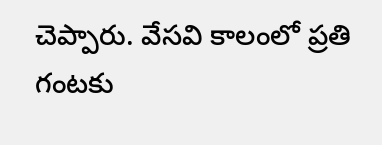చెప్పారు. వేసవి కాలంలో ప్రతి గంటకు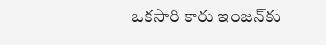ఒకసారి కారు ఇంజన్‌కు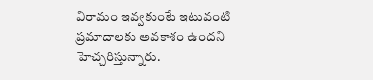విరామం ఇవ్వకుంటే ఇటువంటి ప్రమాదాలకు అవకాశం ఉందని హెచ్చరిస్తున్నారు.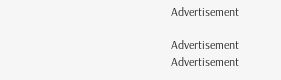Advertisement

Advertisement
Advertisement